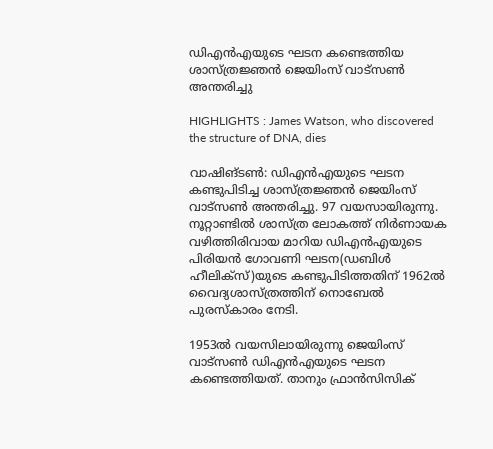ഡിഎന്‍എയുടെ ഘടന കണ്ടെത്തിയ ശാസ്ത്രജ്ഞന്‍ ജെയിംസ് വാട്‌സണ്‍ അന്തരിച്ചു

HIGHLIGHTS : James Watson, who discovered the structure of DNA, dies

വാഷിങ്ടണ്‍: ഡിഎന്‍എയുടെ ഘടന കണ്ടുപിടിച്ച ശാസ്ത്രജ്ഞന്‍ ജെയിംസ് വാട്‌സണ്‍ അന്തരിച്ചു. 97 വയസായിരുന്നു. നൂറ്റാണ്ടില്‍ ശാസ്ത്ര ലോകത്ത് നിര്‍ണായക വഴിത്തിരിവായ മാറിയ ഡിഎന്‍എയുടെ പിരിയന്‍ ഗോവണി ഘടന(ഡബിള്‍ ഹീലിക്‌സ്)യുടെ കണ്ടുപിടിത്തതിന് 1962ല്‍ വൈദ്യശാസ്ത്രത്തിന് നൊബേല്‍ പുരസ്‌കാരം നേടി.

1953ല്‍ വയസിലായിരുന്നു ജെയിംസ് വാട്‌സണ്‍ ഡിഎന്‍എയുടെ ഘടന കണ്ടെത്തിയത്. താനും ഫ്രാന്‍സിസിക്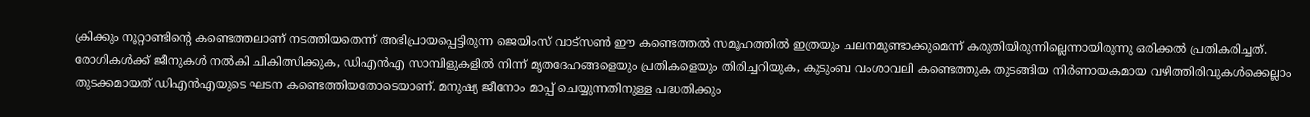ക്രിക്കും നൂറ്റാണ്ടിന്റെ കണ്ടെത്തലാണ് നടത്തിയതെന്ന് അഭിപ്രായപ്പെട്ടിരുന്ന ജെയിംസ് വാട്‌സണ്‍ ഈ കണ്ടെത്തല്‍ സമൂഹത്തില്‍ ഇത്രയും ചലനമുണ്ടാക്കുമെന്ന് കരുതിയിരുന്നില്ലെന്നായിരുന്നു ഒരിക്കല്‍ പ്രതികരിച്ചത്. രോഗികള്‍ക്ക് ജീനുകള്‍ നല്‍കി ചികിത്സിക്കുക, ഡിഎന്‍എ സാമ്പിളുകളില്‍ നിന്ന് മൃതദേഹങ്ങളെയും പ്രതികളെയും തിരിച്ചറിയുക, കുടുംബ വംശാവലി കണ്ടെത്തുക തുടങ്ങിയ നിര്‍ണായകമായ വഴിത്തിരിവുകള്‍ക്കെല്ലാം തുടക്കമായത് ഡിഎന്‍എയുടെ ഘടന കണ്ടെത്തിയതോടെയാണ്. മനുഷ്യ ജീനോം മാപ്പ് ചെയ്യുന്നതിനുള്ള പദ്ധതിക്കും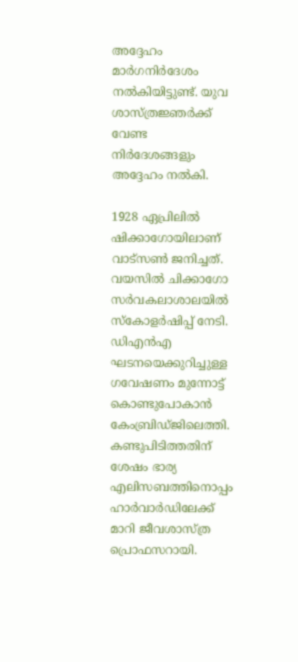അദ്ദേഹം മാര്‍ഗനിര്‍ദേശം നല്‍കിയിട്ടുണ്ട്. യുവ ശാസ്ത്രജ്ഞര്‍ക്ക് വേണ്ട നിര്‍ദേശങ്ങളും അദ്ദേഹം നല്‍കി.

1928 ഏപ്രിലില്‍ ഷിക്കാഗോയിലാണ് വാട്‌സണ്‍ ജനിച്ചത്. വയസില്‍ ചിക്കാഗോ സര്‍വകലാശാലയില്‍ സ്‌കോളര്‍ഷിപ്പ് നേടി. ഡിഎന്‍എ ഘടനയെക്കുറിച്ചുള്ള ഗവേഷണം മുന്നോട്ട് കൊണ്ടുപോകാന്‍ കേംബ്രിഡ്ജിലെത്തി. കണ്ടുപിടിത്തതിന് ശേഷം ഭാര്യ എലിസബത്തിനൊപ്പം ഹാര്‍വാര്‍ഡിലേക്ക് മാറി ജീവശാസ്ത്ര പ്രൊഫസറായി.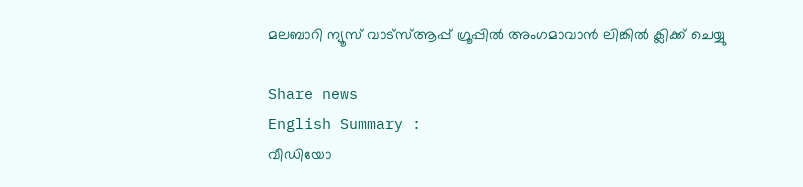മലബാറി ന്യൂസ് വാട്‌സ്ആപ്പ് ഗ്രൂപ്പില്‍ അംഗമാവാന്‍ ലിങ്കില്‍ ക്ലിക്ക് ചെയ്യു

Share news
English Summary :
വീഡിയോ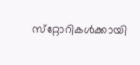സ്‌റ്റോറികള്‍ക്കായി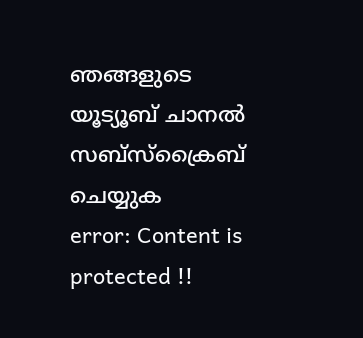ഞങ്ങളുടെ യൂട്യൂബ് ചാനല്‍ സബ്‌സ്‌ക്രൈബ് ചെയ്യുക
error: Content is protected !!